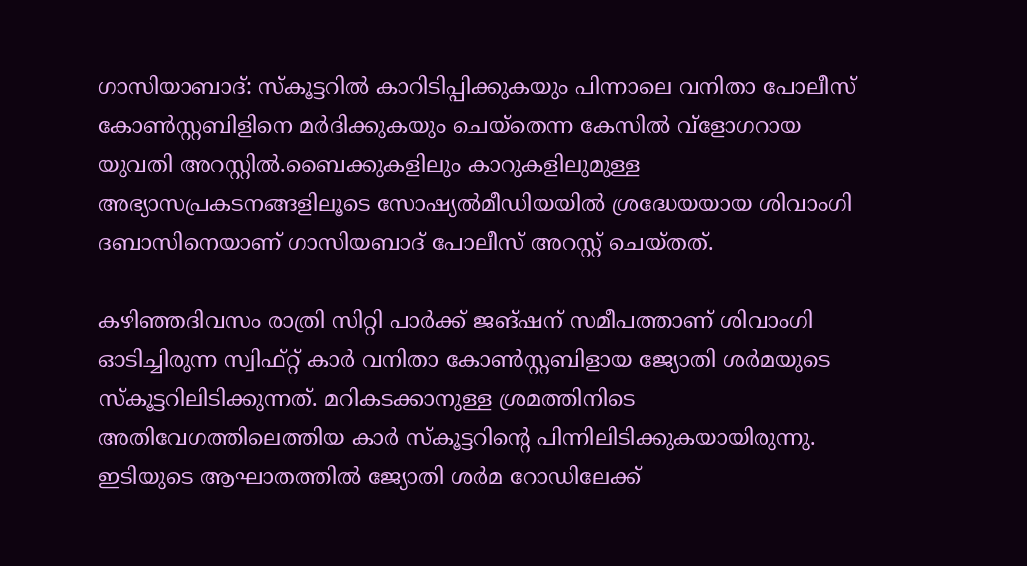ഗാസിയാബാദ്: സ്‌കൂട്ടറില്‍ കാറിടിപ്പിക്കുകയും പിന്നാലെ വനിതാ പോലീസ് കോണ്‍സ്റ്റബിളിനെ മര്‍ദിക്കുകയും ചെയ്തെന്ന കേസില്‍ വ്ളോഗറായ യുവതി അറസ്റ്റില്‍.ബൈക്കുകളിലും കാറുകളിലുമുള്ള അഭ്യാസപ്രകടനങ്ങളിലൂടെ സോഷ്യല്‍മീഡിയയില്‍ ശ്രദ്ധേയയായ ശിവാംഗി ദബാസിനെയാണ് ഗാസിയബാദ് പോലീസ് അറസ്റ്റ് ചെയ്തത്.

കഴിഞ്ഞദിവസം രാത്രി സിറ്റി പാര്‍ക്ക് ജങ്ഷന് സമീപത്താണ് ശിവാംഗി ഓടിച്ചിരുന്ന സ്വിഫ്റ്റ് കാര്‍ വനിതാ കോണ്‍സ്റ്റബിളായ ജ്യോതി ശര്‍മയുടെ സ്‌കൂട്ടറിലിടിക്കുന്നത്. മറികടക്കാനുള്ള ശ്രമത്തിനിടെ അതിവേഗത്തിലെത്തിയ കാര്‍ സ്‌കൂട്ടറിന്റെ പിന്നിലിടിക്കുകയായിരുന്നു. ഇടിയുടെ ആഘാതത്തില്‍ ജ്യോതി ശര്‍മ റോഡിലേക്ക്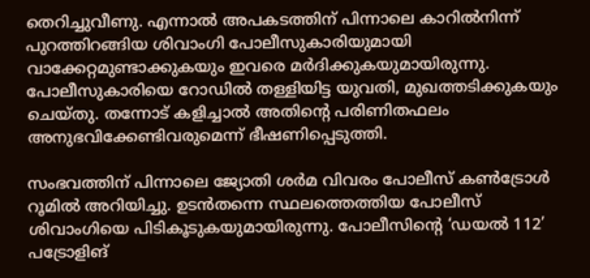തെറിച്ചുവീണു. എന്നാല്‍ അപകടത്തിന് പിന്നാലെ കാറില്‍നിന്ന് പുറത്തിറങ്ങിയ ശിവാംഗി പോലീസുകാരിയുമായി വാക്കേറ്റമുണ്ടാക്കുകയും ഇവരെ മര്‍ദിക്കുകയുമായിരുന്നു. പോലീസുകാരിയെ റോഡില്‍ തള്ളിയിട്ട യുവതി, മുഖത്തടിക്കുകയും ചെയ്തു. തന്നോട് കളിച്ചാല്‍ അതിന്റെ പരിണിതഫലം അനുഭവിക്കേണ്ടിവരുമെന്ന് ഭീഷണിപ്പെടുത്തി.

സംഭവത്തിന് പിന്നാലെ ജ്യോതി ശര്‍മ വിവരം പോലീസ് കണ്‍ട്രോള്‍ റൂമില്‍ അറിയിച്ചു. ഉടന്‍തന്നെ സ്ഥലത്തെത്തിയ പോലീസ് ശിവാംഗിയെ പിടികൂടുകയുമായിരുന്നു. പോലീസിന്റെ ‘ഡയല്‍ 112’ പട്രോളിങ്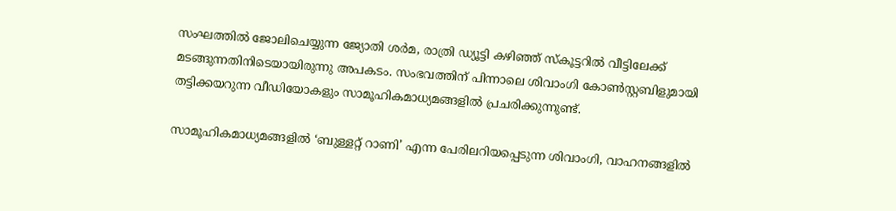സംഘത്തില്‍ ജോലിചെയ്യുന്ന ജ്യോതി ശര്‍മ, രാത്രി ഡ്യൂട്ടി കഴിഞ്ഞ് സ്‌കൂട്ടറില്‍ വീട്ടിലേക്ക് മടങ്ങുന്നതിനിടെയായിരുന്നു അപകടം. സംഭവത്തിന് പിന്നാലെ ശിവാംഗി കോണ്‍സ്റ്റബിളുമായി തട്ടിക്കയറുന്ന വീഡിയോകളും സാമൂഹികമാധ്യമങ്ങളില്‍ പ്രചരിക്കുന്നുണ്ട്.

സാമൂഹികമാധ്യമങ്ങളില്‍ ‘ബുള്ളറ്റ് റാണി’ എന്ന പേരിലറിയപ്പെടുന്ന ശിവാംഗി, വാഹനങ്ങളില്‍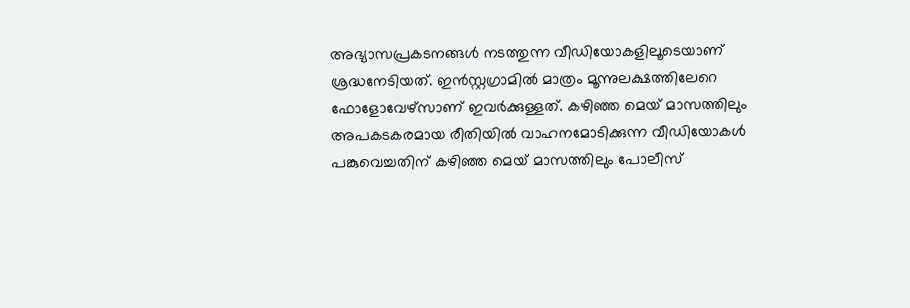അഭ്യാസപ്രകടനങ്ങള്‍ നടത്തുന്ന വീഡിയോകളിലൂടെയാണ് ശ്രദ്ധനേടിയത്. ഇന്‍സ്റ്റഗ്രാമില്‍ മാത്രം മൂന്നുലക്ഷത്തിലേറെ ഫോളോവേഴ്സാണ് ഇവര്‍ക്കുള്ളത്. കഴിഞ്ഞ മെയ് മാസത്തിലും അപകടകരമായ രീതിയില്‍ വാഹനമോടിക്കുന്ന വീഡിയോകള്‍ പങ്കുവെച്ചതിന് കഴിഞ്ഞ മെയ് മാസത്തിലും പോലീസ്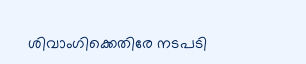ശിവാംഗിക്കെതിരേ നടപടി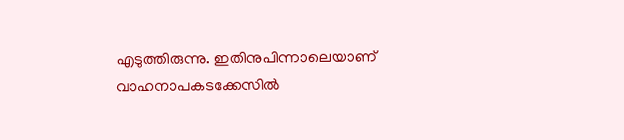എടുത്തിരുന്നു. ഇതിനുപിന്നാലെയാണ് വാഹനാപകടക്കേസില്‍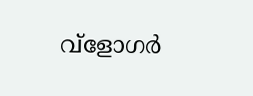വ്ളോഗര്‍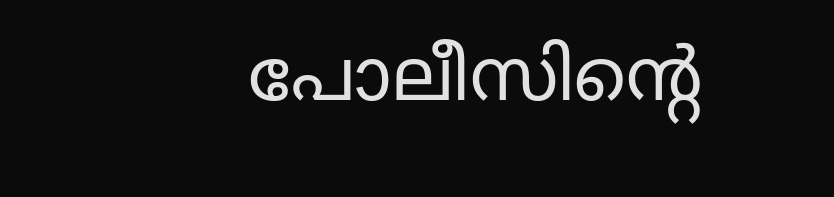പോലീസിന്റെ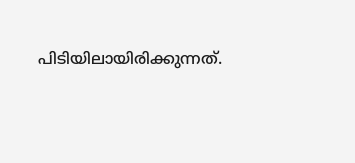പിടിയിലായിരിക്കുന്നത്.